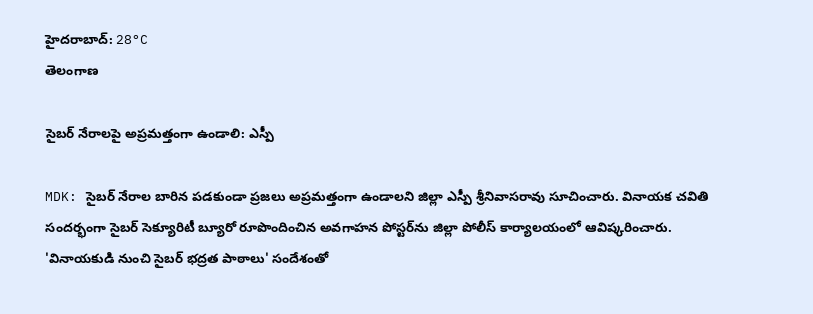హైదరాబాద్: 28°C
తెలంగాణ

సైబర్‌ నేరాలపై అప్రమత్తంగా ఉండాలి: ఎస్పీ

MDK: సైబర్‌ నేరాల బారిన పడకుండా ప్రజలు అప్రమత్తంగా ఉండాలని జిల్లా ఎస్పీ శ్రీనివాసరావు సూచించారు. వినాయక చవితి సందర్భంగా సైబర్‌ సెక్యూరిటీ బ్యూరో రూపొందించిన అవగాహన పోస్టర్‌ను జిల్లా పోలీస్‌ కార్యాలయంలో ఆవిష్కరించారు. 'వినాయకుడి నుంచి సైబర్‌ భద్రత పాఠాలు' సందేశంతో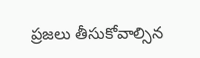ప్రజలు తీసుకోవాల్సిన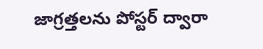జాగ్రత్తలను పోస్టర్‌ ద్వారా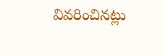వివరించినట్లు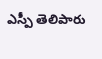ఎస్పీ తెలిపారు